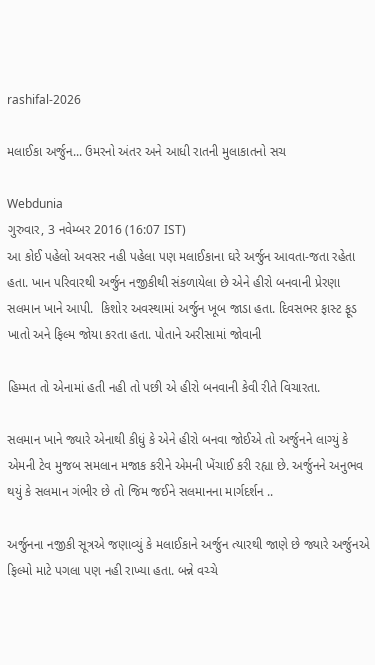rashifal-2026

મલાઈકા અર્જુન... ઉમરનો અંતર અને આધી રાતની મુલાકાતનો સચ

Webdunia
ગુરુવાર, 3 નવેમ્બર 2016 (16:07 IST)
આ કોઈ પહેલો અવસર નહી પહેલા પણ મલાઈકાના ઘરે અર્જુન આવતા-જતા રહેતા હતા. ખાન પરિવારથી અર્જુન નજીકીથી સંકળાયેલા છે એને હીરો બનવાની પ્રેરણા સલમાન ખાને આપી.  કિશોર અવસ્થામાં અર્જુન ખૂબ જાડા હતા. દિવસભર ફાસ્ટ ફૂડ ખાતો અને ફિલ્મ જોયા કરતા હતા. પોતાને અરીસામાં જોવાની

હિમ્મત તો એનામાં હતી નહી તો પછી એ હીરો બનવાની કેવી રીતે વિચારતા.

સલમાન ખાને જ્યારે એનાથી કીધું કે એને હીરો બનવા જોઈએ તો અર્જુનને લાગ્યું કે એમની ટેવ મુજબ સમલાન મજાક કરીને એમની ખેંચાઈ કરી રહ્યા છે. અર્જુનને અનુભવ થયું કે સલમાન ગંભીર છે તો જિમ જઈને સલમાનના માર્ગદર્શન ..

અર્જુનના નજીકી સૂત્રએ જણાવ્યું કે મલાઈકાને અર્જુન ત્યારથી જાણે છે જ્યારે અર્જુનએ ફિલ્મો માટે પગલા પણ નહી રાખ્યા હતા. બન્ને વચ્ચે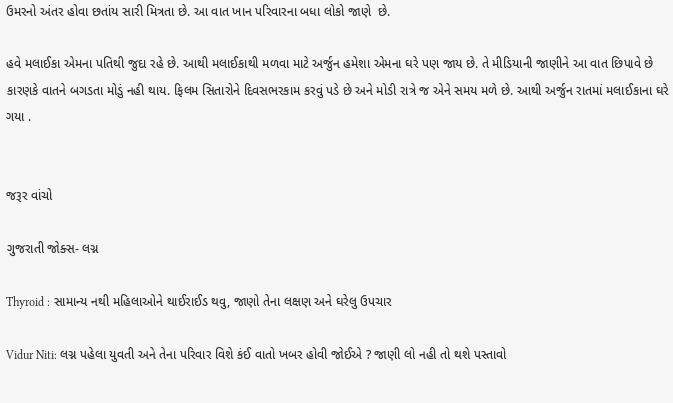ઉમરનો અંતર હોવા છતાંય સારી મિત્રતા છે. આ વાત ખાન પરિવારના બધા લોકો જાણે  છે.

હવે મલાઈકા એમના પતિથી જુદા રહે છે. આથી મલાઈકાથી મળવા માટે અર્જુન હમેશા એમના ઘરે પણ જાય છે. તે મીડિયાની જાણીને આ વાત છિપાવે છે કારણકે વાતને બગડતા મોડું નહી થાય. ફિલમ સિતારોને દિવસભરકામ કરવું પડે છે અને મોડી રાત્રે જ એને સમય મળે છે. આથી અર્જુન રાતમાં મલાઈકાના ઘરે ગયા .


જરૂર વાંચો

ગુજરાતી જોક્સ- લગ્ન

Thyroid : સામાન્ય નથી મહિલાઓને થાઈરાઈડ થવુ, જાણો તેના લક્ષણ અને ઘરેલુ ઉપચાર

Vidur Niti: લગ્ન પહેલા યુવતી અને તેના પરિવાર વિશે કંઈ વાતો ખબર હોવી જોઈએ ? જાણી લો નહી તો થશે પસ્તાવો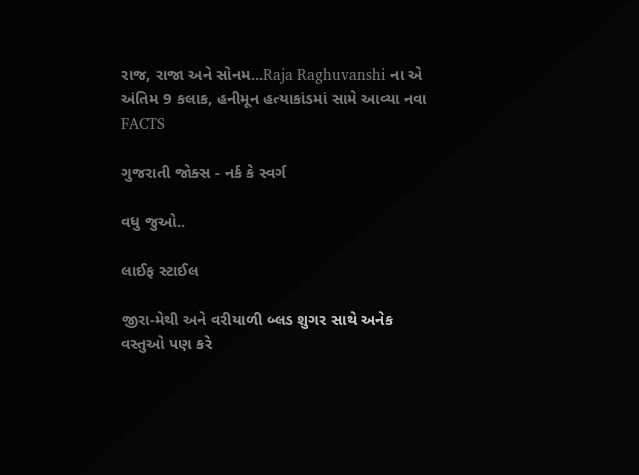રાજ, રાજા અને સોનમ...Raja Raghuvanshi ના એ અંતિમ 9 કલાક, હનીમૂન હત્યાકાંડમાં સામે આવ્યા નવા FACTS

ગુજરાતી જોક્સ - નર્ક કે સ્વર્ગ

વધુ જુઓ..

લાઈફ સ્ટાઈલ

જીરા-મેથી અને વરીયાળી બ્લડ શુગર સાથે અનેક વસ્તુઓ પણ કરે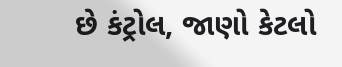છે કંટ્રોલ, જાણો કેટલો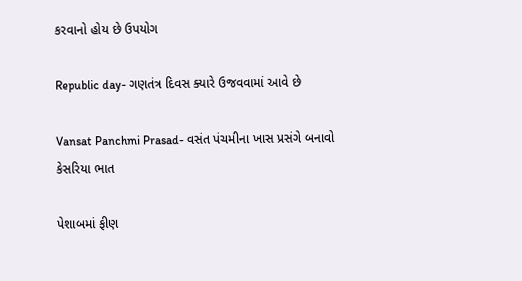કરવાનો હોય છે ઉપયોગ

Republic day- ગણતંત્ર દિવસ ક્યારે ઉજવવામાં આવે છે

Vansat Panchmi Prasad- વસંત પંચમીના ખાસ પ્રસંગે બનાવો કેસરિયા ભાત

પેશાબમાં ફીણ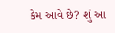કેમ આવે છે? શું આ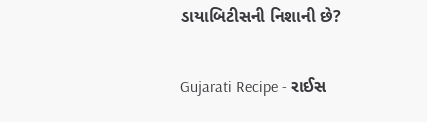ડાયાબિટીસની નિશાની છે?

Gujarati Recipe - રાઈસ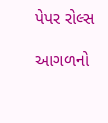પેપર રોલ્સ

આગળનો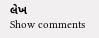લેખ
Show comments